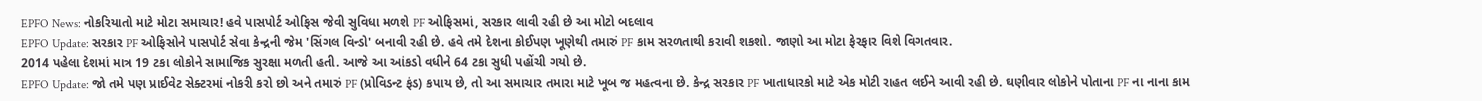EPFO News: નોકરિયાતો માટે મોટા સમાચાર! હવે પાસપોર્ટ ઓફિસ જેવી સુવિધા મળશે PF ઓફિસમાં, સરકાર લાવી રહી છે આ મોટો બદલાવ
EPFO Update: સરકાર PF ઓફિસોને પાસપોર્ટ સેવા કેન્દ્રની જેમ 'સિંગલ વિન્ડો' બનાવી રહી છે. હવે તમે દેશના કોઈપણ ખૂણેથી તમારું PF કામ સરળતાથી કરાવી શકશો. જાણો આ મોટા ફેરફાર વિશે વિગતવાર.
2014 પહેલા દેશમાં માત્ર 19 ટકા લોકોને સામાજિક સુરક્ષા મળતી હતી. આજે આ આંકડો વધીને 64 ટકા સુધી પહોંચી ગયો છે.
EPFO Update: જો તમે પણ પ્રાઈવેટ સેક્ટરમાં નોકરી કરો છો અને તમારું PF (પ્રોવિડન્ટ ફંડ) કપાય છે, તો આ સમાચાર તમારા માટે ખૂબ જ મહત્વના છે. કેન્દ્ર સરકાર PF ખાતાધારકો માટે એક મોટી રાહત લઈને આવી રહી છે. ઘણીવાર લોકોને પોતાના PF ના નાના કામ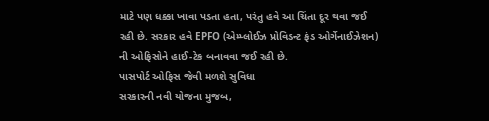માટે પણ ધક્કા ખાવા પડતા હતા, પરંતુ હવે આ ચિંતા દૂર થવા જઈ રહી છે. સરકાર હવે EPFO (એમ્પ્લોઈઝ પ્રોવિડન્ટ ફંડ ઓર્ગેનાઈઝેશન) ની ઓફિસોને હાઈ-ટેક બનાવવા જઈ રહી છે.
પાસપોર્ટ ઓફિસ જેવી મળશે સુવિધા
સરકારની નવી યોજના મુજબ,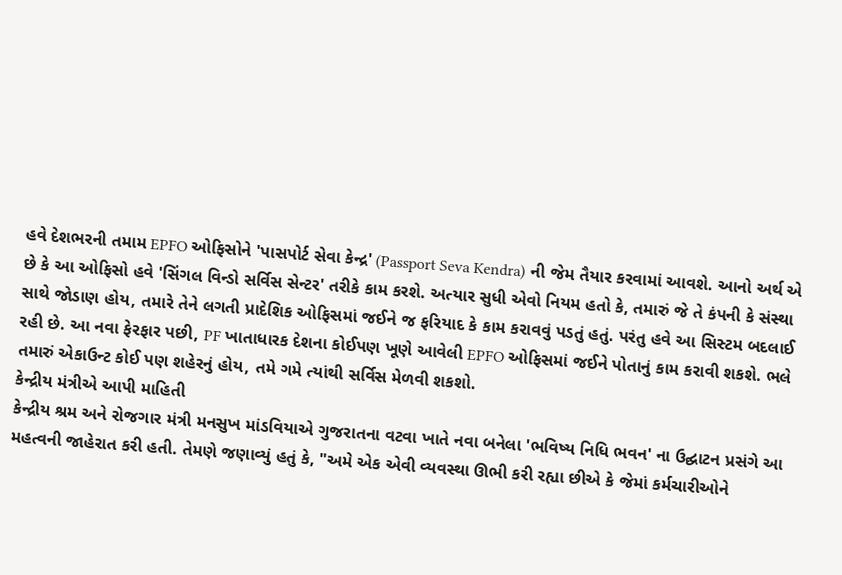હવે દેશભરની તમામ EPFO ઓફિસોને 'પાસપોર્ટ સેવા કેન્દ્ર' (Passport Seva Kendra) ની જેમ તૈયાર કરવામાં આવશે. આનો અર્થ એ છે કે આ ઓફિસો હવે 'સિંગલ વિન્ડો સર્વિસ સેન્ટર' તરીકે કામ કરશે. અત્યાર સુધી એવો નિયમ હતો કે, તમારું જે તે કંપની કે સંસ્થા સાથે જોડાણ હોય, તમારે તેને લગતી પ્રાદેશિક ઓફિસમાં જઈને જ ફરિયાદ કે કામ કરાવવું પડતું હતું. પરંતુ હવે આ સિસ્ટમ બદલાઈ રહી છે. આ નવા ફેરફાર પછી, PF ખાતાધારક દેશના કોઈપણ ખૂણે આવેલી EPFO ઓફિસમાં જઈને પોતાનું કામ કરાવી શકશે. ભલે તમારું એકાઉન્ટ કોઈ પણ શહેરનું હોય, તમે ગમે ત્યાંથી સર્વિસ મેળવી શકશો.
કેન્દ્રીય મંત્રીએ આપી માહિતી
કેન્દ્રીય શ્રમ અને રોજગાર મંત્રી મનસુખ માંડવિયાએ ગુજરાતના વટવા ખાતે નવા બનેલા 'ભવિષ્ય નિધિ ભવન' ના ઉદ્ઘાટન પ્રસંગે આ મહત્વની જાહેરાત કરી હતી. તેમણે જણાવ્યું હતું કે, "અમે એક એવી વ્યવસ્થા ઊભી કરી રહ્યા છીએ કે જેમાં કર્મચારીઓને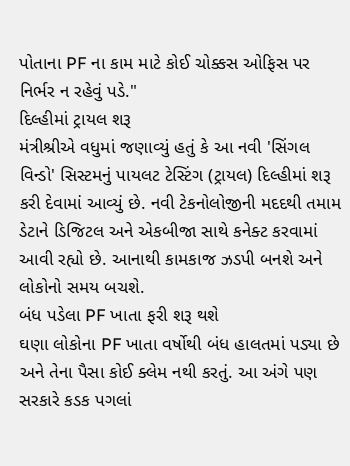પોતાના PF ના કામ માટે કોઈ ચોક્કસ ઓફિસ પર નિર્ભર ન રહેવું પડે."
દિલ્હીમાં ટ્રાયલ શરૂ
મંત્રીશ્રીએ વધુમાં જણાવ્યું હતું કે આ નવી 'સિંગલ વિન્ડો' સિસ્ટમનું પાયલટ ટેસ્ટિંગ (ટ્રાયલ) દિલ્હીમાં શરૂ કરી દેવામાં આવ્યું છે. નવી ટેકનોલોજીની મદદથી તમામ ડેટાને ડિજિટલ અને એકબીજા સાથે કનેક્ટ કરવામાં આવી રહ્યો છે. આનાથી કામકાજ ઝડપી બનશે અને લોકોનો સમય બચશે.
બંધ પડેલા PF ખાતા ફરી શરૂ થશે
ઘણા લોકોના PF ખાતા વર્ષોથી બંધ હાલતમાં પડ્યા છે અને તેના પૈસા કોઈ ક્લેમ નથી કરતું. આ અંગે પણ સરકારે કડક પગલાં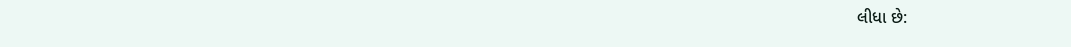લીધા છે: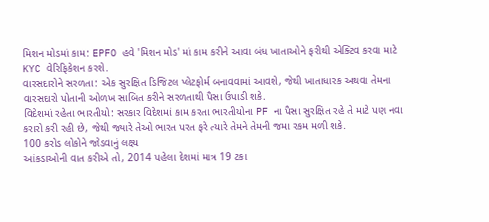મિશન મોડમાં કામ: EPFO હવે 'મિશન મોડ' માં કામ કરીને આવા બંધ ખાતાઓને ફરીથી એક્ટિવ કરવા માટે KYC વેરિફિકેશન કરશે.
વારસદારોને સરળતા: એક સુરક્ષિત ડિજિટલ પ્લેટફોર્મ બનાવવામાં આવશે, જેથી ખાતાધારક અથવા તેમના વારસદારો પોતાની ઓળખ સાબિત કરીને સરળતાથી પૈસા ઉપાડી શકે.
વિદેશમાં રહેતા ભારતીયો: સરકાર વિદેશમાં કામ કરતા ભારતીયોના PF ના પૈસા સુરક્ષિત રહે તે માટે પણ નવા કરારો કરી રહી છે, જેથી જ્યારે તેઓ ભારત પરત ફરે ત્યારે તેમને તેમની જમા રકમ મળી શકે.
100 કરોડ લોકોને જોડવાનું લક્ષ્ય
આંકડાઓની વાત કરીએ તો, 2014 પહેલા દેશમાં માત્ર 19 ટકા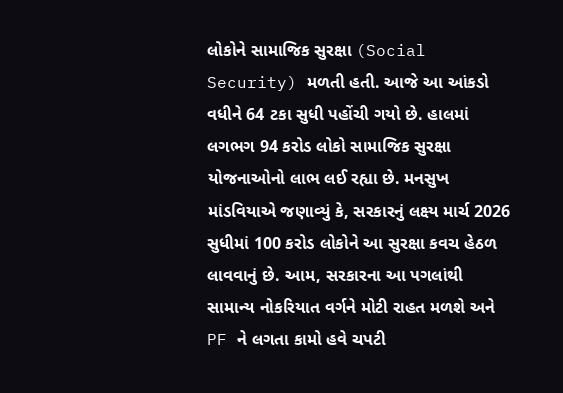લોકોને સામાજિક સુરક્ષા (Social Security) મળતી હતી. આજે આ આંકડો વધીને 64 ટકા સુધી પહોંચી ગયો છે. હાલમાં લગભગ 94 કરોડ લોકો સામાજિક સુરક્ષા યોજનાઓનો લાભ લઈ રહ્યા છે. મનસુખ માંડવિયાએ જણાવ્યું કે, સરકારનું લક્ષ્ય માર્ચ 2026 સુધીમાં 100 કરોડ લોકોને આ સુરક્ષા કવચ હેઠળ લાવવાનું છે. આમ, સરકારના આ પગલાંથી સામાન્ય નોકરિયાત વર્ગને મોટી રાહત મળશે અને PF ને લગતા કામો હવે ચપટી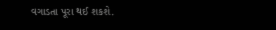વગાડતા પૂરા થઈ શકશે.